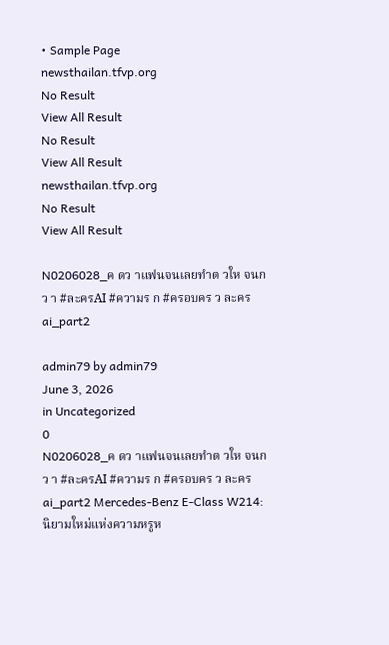• Sample Page
newsthailan.tfvp.org
No Result
View All Result
No Result
View All Result
newsthailan.tfvp.org
No Result
View All Result

N0206028_ค ดว าแฟนจนเลยทำต วให จนกว า #ละครAI #ความร ก #ครอบคร ว ละคร ai_part2

admin79 by admin79
June 3, 2026
in Uncategorized
0
N0206028_ค ดว าแฟนจนเลยทำต วให จนกว า #ละครAI #ความร ก #ครอบคร ว ละคร ai_part2 Mercedes-Benz E-Class W214: นิยามใหม่แห่งความหรูห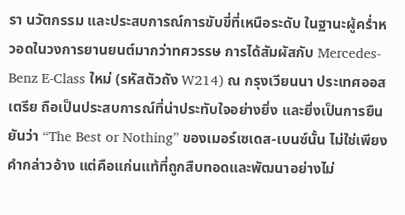รา นวัตกรรม และประสบการณ์การขับขี่ที่เหนือระดับ ในฐานะผู้คร่ำหวอดในวงการยานยนต์มากว่าทศวรรษ การได้สัมผัสกับ Mercedes-Benz E-Class ใหม่ (รหัสตัวถัง W214) ณ กรุงเวียนนา ประเทศออสเตรีย ถือเป็นประสบการณ์ที่น่าประทับใจอย่างยิ่ง และยิ่งเป็นการยืนยันว่า “The Best or Nothing” ของเมอร์เซเดส-เบนซ์นั้น ไม่ใช่เพียงคำกล่าวอ้าง แต่คือแก่นแท้ที่ถูกสืบทอดและพัฒนาอย่างไม่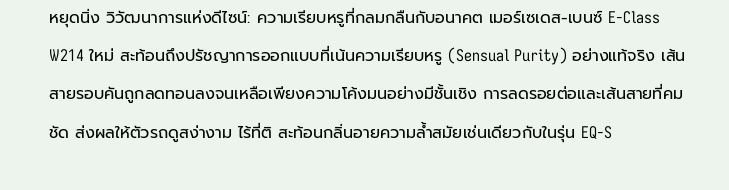หยุดนิ่ง วิวัฒนาการแห่งดีไซน์: ความเรียบหรูที่กลมกลืนกับอนาคต เมอร์เซเดส-เบนซ์ E-Class W214 ใหม่ สะท้อนถึงปรัชญาการออกแบบที่เน้นความเรียบหรู (Sensual Purity) อย่างแท้จริง เส้นสายรอบคันถูกลดทอนลงจนเหลือเพียงความโค้งมนอย่างมีชั้นเชิง การลดรอยต่อและเส้นสายที่คมชัด ส่งผลให้ตัวรถดูสง่างาม ไร้ที่ติ สะท้อนกลิ่นอายความล้ำสมัยเช่นเดียวกับในรุ่น EQ-S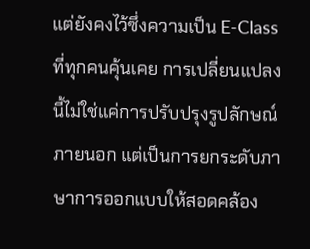แต่ยังคงไว้ซึ่งความเป็น E-Class ที่ทุกคนคุ้นเคย การเปลี่ยนแปลงนี้ไม่ใช่แค่การปรับปรุงรูปลักษณ์ภายนอก แต่เป็นการยกระดับภาษาการออกแบบให้สอดคล้อง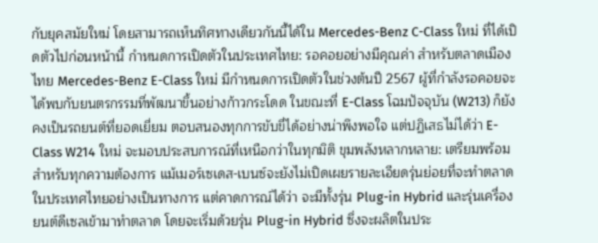กับยุคสมัยใหม่ โดยสามารถเห็นทิศทางเดียวกันนี้ได้ใน Mercedes-Benz C-Class ใหม่ ที่ได้เปิดตัวไปก่อนหน้านี้ กำหนดการเปิดตัวในประเทศไทย: รอคอยอย่างมีคุณค่า สำหรับตลาดเมืองไทย Mercedes-Benz E-Class ใหม่ มีกำหนดการเปิดตัวในช่วงต้นปี 2567 ผู้ที่กำลังรอคอยจะได้พบกับยนตรกรรมที่พัฒนาขึ้นอย่างก้าวกระโดด ในขณะที่ E-Class โฉมปัจจุบัน (W213) ก็ยังคงเป็นรถยนต์ที่ยอดเยี่ยม ตอบสนองทุกการขับขี่ได้อย่างน่าพึงพอใจ แต่ปฏิเสธไม่ได้ว่า E-Class W214 ใหม่ จะมอบประสบการณ์ที่เหนือกว่าในทุกมิติ ขุมพลังหลากหลาย: เตรียมพร้อมสำหรับทุกความต้องการ แม้เมอร์เซเดส-เบนซ์จะยังไม่เปิดเผยรายละเอียดรุ่นย่อยที่จะทำตลาดในประเทศไทยอย่างเป็นทางการ แต่คาดการณ์ได้ว่า จะมีทั้งรุ่น Plug-in Hybrid และรุ่นเครื่องยนต์ดีเซลเข้ามาทำตลาด โดยจะเริ่มด้วยรุ่น Plug-in Hybrid ซึ่งจะผลิตในประ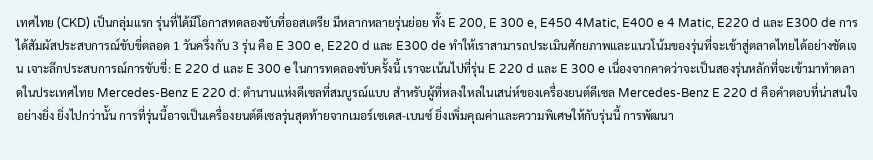เทศไทย (CKD) เป็นกลุ่มแรก รุ่นที่ได้มีโอกาสทดลองขับที่ออสเตรีย มีหลากหลายรุ่นย่อย ทั้ง E 200, E 300 e, E450 4Matic, E400 e 4 Matic, E220 d และ E300 de การได้สัมผัสประสบการณ์ขับขี่ตลอด 1 วันครึ่งกับ 3 รุ่น คือ E 300 e, E220 d และ E300 de ทำให้เราสามารถประเมินศักยภาพและแนวโน้มของรุ่นที่จะเข้าสู่ตลาดไทยได้อย่างชัดเจน เจาะลึกประสบการณ์การขับขี่: E 220 d และ E 300 e ในการทดลองขับครั้งนี้ เราจะเน้นไปที่รุ่น E 220 d และ E 300 e เนื่องจากคาดว่าจะเป็นสองรุ่นหลักที่จะเข้ามาทำตลาดในประเทศไทย Mercedes-Benz E 220 d: ตำนานแห่งดีเซลที่สมบูรณ์แบบ สำหรับผู้ที่หลงใหลในเสน่ห์ของเครื่องยนต์ดีเซล Mercedes-Benz E 220 d คือคำตอบที่น่าสนใจอย่างยิ่ง ยิ่งไปกว่านั้น การที่รุ่นนี้อาจเป็นเครื่องยนต์ดีเซลรุ่นสุดท้ายจากเมอร์เซเดส-เบนซ์ ยิ่งเพิ่มคุณค่าและความพิเศษให้กับรุ่นนี้ การพัฒนา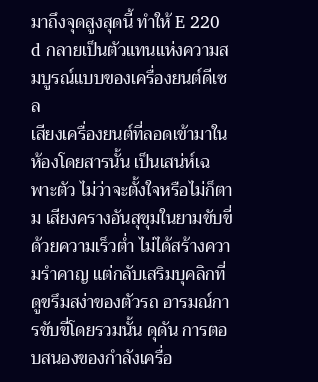มาถึงจุดสูงสุดนี้ ทำให้ E 220 d กลายเป็นตัวแทนแห่งความสมบูรณ์แบบของเครื่องยนต์ดีเซล
เสียงเครื่องยนต์ที่ลอดเข้ามาในห้องโดยสารนั้น เป็นเสน่ห์เฉพาะตัว ไม่ว่าจะตั้งใจหรือไม่ก็ตาม เสียงครางอันสุขุมในยามขับขี่ด้วยความเร็วต่ำ ไม่ได้สร้างความรำคาญ แต่กลับเสริมบุคลิกที่ดูขรึมสง่าของตัวรถ อารมณ์การขับขี่โดยรวมนั้น ดุดัน การตอบสนองของกำลังเครื่อ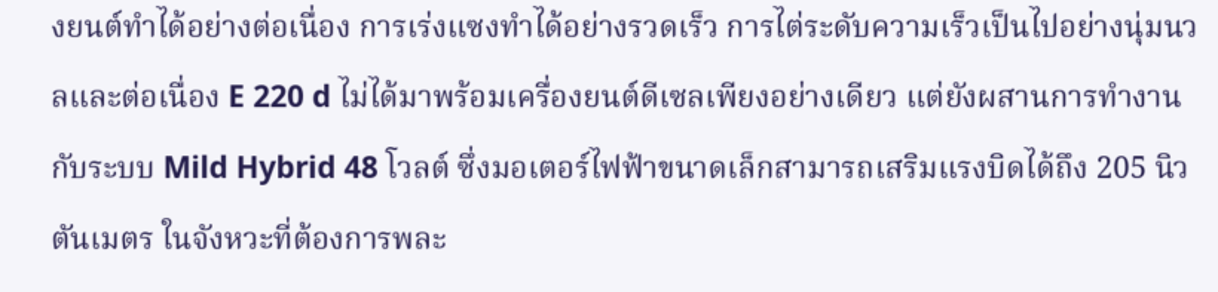งยนต์ทำได้อย่างต่อเนื่อง การเร่งแซงทำได้อย่างรวดเร็ว การไต่ระดับความเร็วเป็นไปอย่างนุ่มนวลและต่อเนื่อง E 220 d ไม่ได้มาพร้อมเครื่องยนต์ดีเซลเพียงอย่างเดียว แต่ยังผสานการทำงานกับระบบ Mild Hybrid 48 โวลต์ ซึ่งมอเตอร์ไฟฟ้าขนาดเล็กสามารถเสริมแรงบิดได้ถึง 205 นิวตันเมตร ในจังหวะที่ต้องการพละ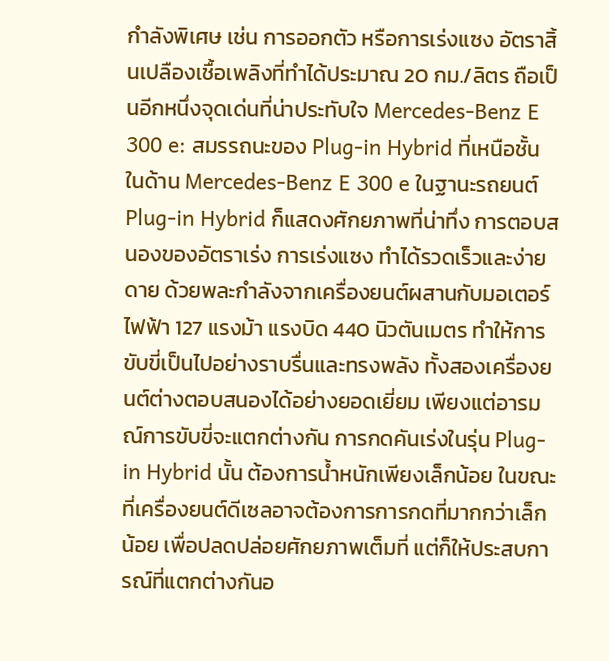กำลังพิเศษ เช่น การออกตัว หรือการเร่งแซง อัตราสิ้นเปลืองเชื้อเพลิงที่ทำได้ประมาณ 20 กม./ลิตร ถือเป็นอีกหนึ่งจุดเด่นที่น่าประทับใจ Mercedes-Benz E 300 e: สมรรถนะของ Plug-in Hybrid ที่เหนือชั้น ในด้าน Mercedes-Benz E 300 e ในฐานะรถยนต์ Plug-in Hybrid ก็แสดงศักยภาพที่น่าทึ่ง การตอบสนองของอัตราเร่ง การเร่งแซง ทำได้รวดเร็วและง่ายดาย ด้วยพละกำลังจากเครื่องยนต์ผสานกับมอเตอร์ไฟฟ้า 127 แรงม้า แรงบิด 440 นิวตันเมตร ทำให้การขับขี่เป็นไปอย่างราบรื่นและทรงพลัง ทั้งสองเครื่องยนต์ต่างตอบสนองได้อย่างยอดเยี่ยม เพียงแต่อารมณ์การขับขี่จะแตกต่างกัน การกดคันเร่งในรุ่น Plug-in Hybrid นั้น ต้องการน้ำหนักเพียงเล็กน้อย ในขณะที่เครื่องยนต์ดีเซลอาจต้องการการกดที่มากกว่าเล็กน้อย เพื่อปลดปล่อยศักยภาพเต็มที่ แต่ก็ให้ประสบการณ์ที่แตกต่างกันอ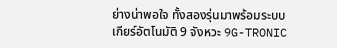ย่างน่าพอใจ ทั้งสองรุ่นมาพร้อมระบบเกียร์อัตโนมัติ 9 จังหวะ 9G-TRONIC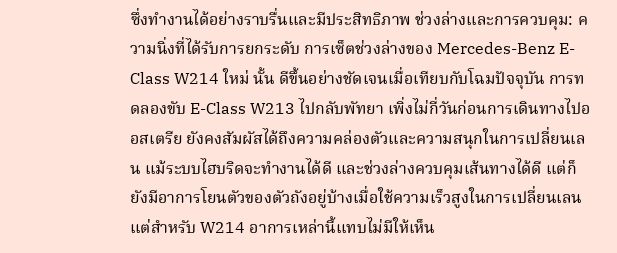ซึ่งทำงานได้อย่างราบรื่นและมีประสิทธิภาพ ช่วงล่างและการควบคุม: ความนิ่งที่ได้รับการยกระดับ การเซ็ตช่วงล่างของ Mercedes-Benz E-Class W214 ใหม่ นั้น ดีขึ้นอย่างชัดเจนเมื่อเทียบกับโฉมปัจจุบัน การทดลองขับ E-Class W213 ไปกลับพัทยา เพิ่งไม่กี่วันก่อนการเดินทางไปออสเตรีย ยังคงสัมผัสได้ถึงความคล่องตัวและความสนุกในการเปลี่ยนเลน แม้ระบบไฮบริดจะทำงานได้ดี และช่วงล่างควบคุมเส้นทางได้ดี แต่ก็ยังมีอาการโยนตัวของตัวถังอยู่บ้างเมื่อใช้ความเร็วสูงในการเปลี่ยนเลน แต่สำหรับ W214 อาการเหล่านี้แทบไม่มีให้เห็น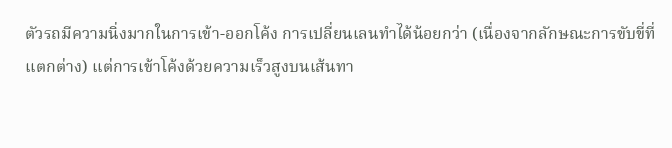ตัวรถมีความนิ่งมากในการเข้า-ออกโค้ง การเปลี่ยนเลนทำได้น้อยกว่า (เนื่องจากลักษณะการขับขี่ที่แตกต่าง) แต่การเข้าโค้งด้วยความเร็วสูงบนเส้นทา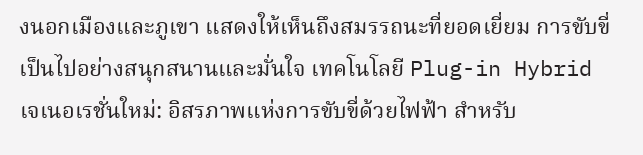งนอกเมืองและภูเขา แสดงให้เห็นถึงสมรรถนะที่ยอดเยี่ยม การขับขี่เป็นไปอย่างสนุกสนานและมั่นใจ เทคโนโลยี Plug-in Hybrid เจเนอเรชั่นใหม่: อิสรภาพแห่งการขับขี่ด้วยไฟฟ้า สำหรับ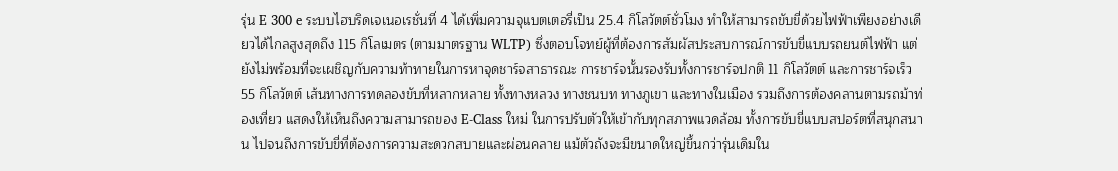รุ่น E 300 e ระบบไฮบริดเจเนอเรชั่นที่ 4 ได้เพิ่มความจุแบตเตอรี่เป็น 25.4 กิโลวัตต์ชั่วโมง ทำให้สามารถขับขี่ด้วยไฟฟ้าเพียงอย่างเดียวได้ไกลสูงสุดถึง 115 กิโลเมตร (ตามมาตรฐาน WLTP) ซึ่งตอบโจทย์ผู้ที่ต้องการสัมผัสประสบการณ์การขับขี่แบบรถยนต์ไฟฟ้า แต่ยังไม่พร้อมที่จะเผชิญกับความท้าทายในการหาจุดชาร์จสาธารณะ การชาร์จนั้นรองรับทั้งการชาร์จปกติ 11 กิโลวัตต์ และการชาร์จเร็ว 55 กิโลวัตต์ เส้นทางการทดลองขับที่หลากหลาย ทั้งทางหลวง ทางชนบท ทางภูเขา และทางในเมือง รวมถึงการต้องคลานตามรถม้าท่องเที่ยว แสดงให้เห็นถึงความสามารถของ E-Class ใหม่ ในการปรับตัวให้เข้ากับทุกสภาพแวดล้อม ทั้งการขับขี่แบบสปอร์ตที่สนุกสนาน ไปจนถึงการขับขี่ที่ต้องการความสะดวกสบายและผ่อนคลาย แม้ตัวถังจะมีขนาดใหญ่ขึ้นกว่ารุ่นเดิมใน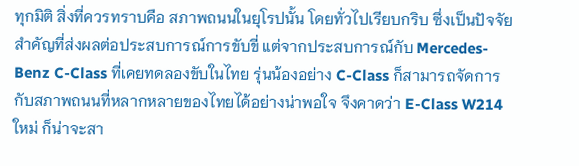ทุกมิติ สิ่งที่ควรทราบคือ สภาพถนนในยุโรปนั้น โดยทั่วไปเรียบกริบ ซึ่งเป็นปัจจัยสำคัญที่ส่งผลต่อประสบการณ์การขับขี่ แต่จากประสบการณ์กับ Mercedes-Benz C-Class ที่เคยทดลองขับในไทย รุ่นน้องอย่าง C-Class ก็สามารถจัดการกับสภาพถนนที่หลากหลายของไทยได้อย่างน่าพอใจ จึงคาดว่า E-Class W214 ใหม่ ก็น่าจะสา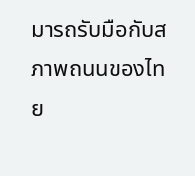มารถรับมือกับสภาพถนนของไทย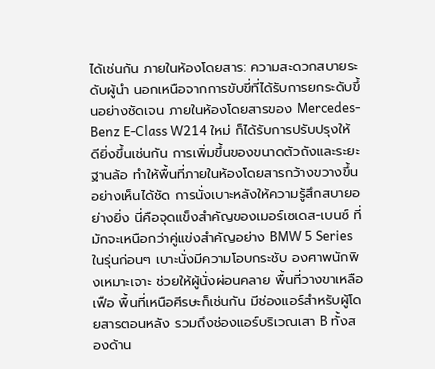ได้เช่นกัน ภายในห้องโดยสาร: ความสะดวกสบายระดับผู้นำ นอกเหนือจากการขับขี่ที่ได้รับการยกระดับขึ้นอย่างชัดเจน ภายในห้องโดยสารของ Mercedes-Benz E-Class W214 ใหม่ ก็ได้รับการปรับปรุงให้ดียิ่งขึ้นเช่นกัน การเพิ่มขึ้นของขนาดตัวถังและระยะฐานล้อ ทำให้พื้นที่ภายในห้องโดยสารกว้างขวางขึ้นอย่างเห็นได้ชัด การนั่งเบาะหลังให้ความรู้สึกสบายอย่างยิ่ง นี่คือจุดแข็งสำคัญของเมอร์เซเดส-เบนซ์ ที่มักจะเหนือกว่าคู่แข่งสำคัญอย่าง BMW 5 Series ในรุ่นก่อนๆ เบาะนั่งมีความโอบกระชับ องศาพนักพิงเหมาะเจาะ ช่วยให้ผู้นั่งผ่อนคลาย พื้นที่วางขาเหลือเฟือ พื้นที่เหนือศีรษะก็เช่นกัน มีช่องแอร์สำหรับผู้โดยสารตอนหลัง รวมถึงช่องแอร์บริเวณเสา B ทั้งสองด้าน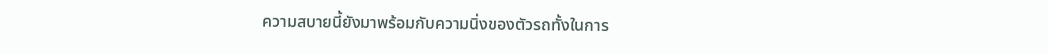ความสบายนี้ยังมาพร้อมกับความนิ่งของตัวรถทั้งในการ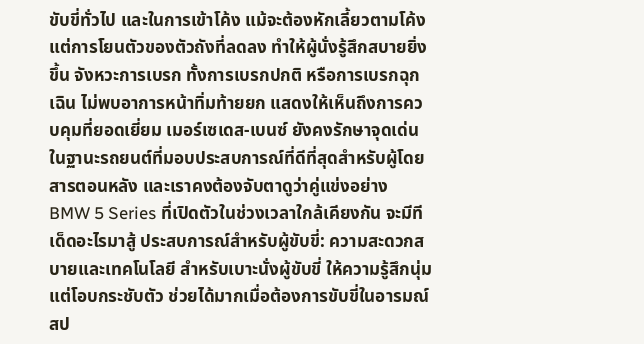ขับขี่ทั่วไป และในการเข้าโค้ง แม้จะต้องหักเลี้ยวตามโค้ง แต่การโยนตัวของตัวถังที่ลดลง ทำให้ผู้นั่งรู้สึกสบายยิ่งขึ้น จังหวะการเบรก ทั้งการเบรกปกติ หรือการเบรกฉุกเฉิน ไม่พบอาการหน้าทิ่มท้ายยก แสดงให้เห็นถึงการควบคุมที่ยอดเยี่ยม เมอร์เซเดส-เบนซ์ ยังคงรักษาจุดเด่นในฐานะรถยนต์ที่มอบประสบการณ์ที่ดีที่สุดสำหรับผู้โดยสารตอนหลัง และเราคงต้องจับตาดูว่าคู่แข่งอย่าง BMW 5 Series ที่เปิดตัวในช่วงเวลาใกล้เคียงกัน จะมีทีเด็ดอะไรมาสู้ ประสบการณ์สำหรับผู้ขับขี่: ความสะดวกสบายและเทคโนโลยี สำหรับเบาะนั่งผู้ขับขี่ ให้ความรู้สึกนุ่มแต่โอบกระชับตัว ช่วยได้มากเมื่อต้องการขับขี่ในอารมณ์สป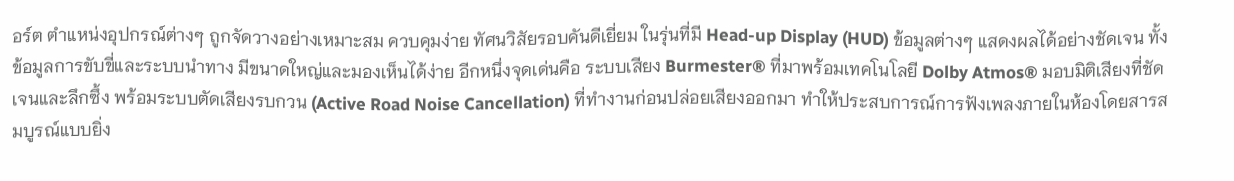อร์ต ตำแหน่งอุปกรณ์ต่างๆ ถูกจัดวางอย่างเหมาะสม ควบคุมง่าย ทัศนวิสัยรอบคันดีเยี่ยม ในรุ่นที่มี Head-up Display (HUD) ข้อมูลต่างๆ แสดงผลได้อย่างชัดเจน ทั้งข้อมูลการขับขี่และระบบนำทาง มีขนาดใหญ่และมองเห็นได้ง่าย อีกหนึ่งจุดเด่นคือ ระบบเสียง Burmester® ที่มาพร้อมเทคโนโลยี Dolby Atmos® มอบมิติเสียงที่ชัดเจนและลึกซึ้ง พร้อมระบบตัดเสียงรบกวน (Active Road Noise Cancellation) ที่ทำงานก่อนปล่อยเสียงออกมา ทำให้ประสบการณ์การฟังเพลงภายในห้องโดยสารสมบูรณ์แบบยิ่ง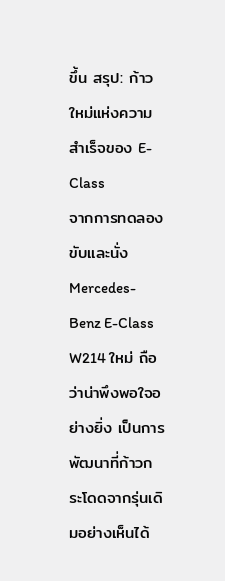ขึ้น สรุป: ก้าวใหม่แห่งความสำเร็จของ E-Class
จากการทดลองขับและนั่ง Mercedes-Benz E-Class W214 ใหม่ ถือว่าน่าพึงพอใจอย่างยิ่ง เป็นการพัฒนาที่ก้าวกระโดดจากรุ่นเดิมอย่างเห็นได้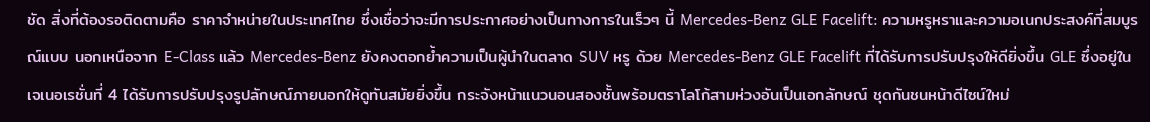ชัด สิ่งที่ต้องรอติดตามคือ ราคาจำหน่ายในประเทศไทย ซึ่งเชื่อว่าจะมีการประกาศอย่างเป็นทางการในเร็วๆ นี้ Mercedes-Benz GLE Facelift: ความหรูหราและความอเนกประสงค์ที่สมบูรณ์แบบ นอกเหนือจาก E-Class แล้ว Mercedes-Benz ยังคงตอกย้ำความเป็นผู้นำในตลาด SUV หรู ด้วย Mercedes-Benz GLE Facelift ที่ได้รับการปรับปรุงให้ดียิ่งขึ้น GLE ซึ่งอยู่ในเจเนอเรชั่นที่ 4 ได้รับการปรับปรุงรูปลักษณ์ภายนอกให้ดูทันสมัยยิ่งขึ้น กระจังหน้าแนวนอนสองชั้นพร้อมตราโลโก้สามห่วงอันเป็นเอกลักษณ์ ชุดกันชนหน้าดีไซน์ใหม่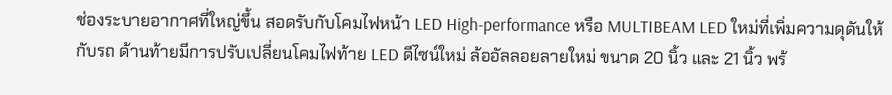ช่องระบายอากาศที่ใหญ่ขึ้น สอดรับกับโคมไฟหน้า LED High-performance หรือ MULTIBEAM LED ใหม่ที่เพิ่มความดุดันให้กับรถ ด้านท้ายมีการปรับเปลี่ยนโคมไฟท้าย LED ดีไซน์ใหม่ ล้ออัลลอยลายใหม่ ขนาด 20 นิ้ว และ 21 นิ้ว พร้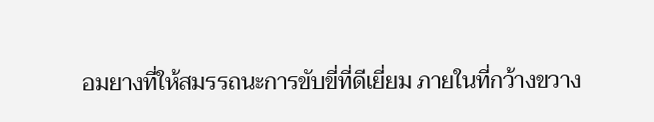อมยางที่ให้สมรรถนะการขับขี่ที่ดีเยี่ยม ภายในที่กว้างขวาง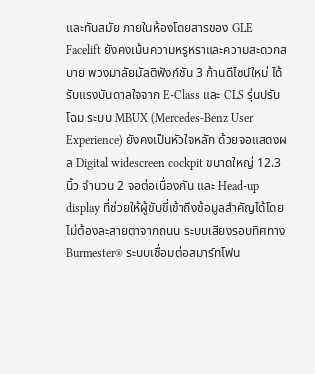และทันสมัย ภายในห้องโดยสารของ GLE Facelift ยังคงเน้นความหรูหราและความสะดวกสบาย พวงมาลัยมัลติฟังก์ชัน 3 ก้านดีไซน์ใหม่ ได้รับแรงบันดาลใจจาก E-Class และ CLS รุ่นปรับโฉม ระบบ MBUX (Mercedes-Benz User Experience) ยังคงเป็นหัวใจหลัก ด้วยจอแสดงผล Digital widescreen cockpit ขนาดใหญ่ 12.3 นิ้ว จำนวน 2 จอต่อเนื่องกัน และ Head-up display ที่ช่วยให้ผู้ขับขี่เข้าถึงข้อมูลสำคัญได้โดยไม่ต้องละสายตาจากถนน ระบบเสียงรอบทิศทาง Burmester® ระบบเชื่อมต่อสมาร์ทโฟน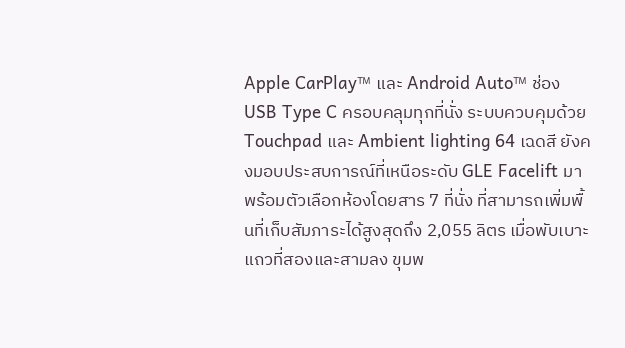Apple CarPlay™ และ Android Auto™ ช่อง USB Type C ครอบคลุมทุกที่นั่ง ระบบควบคุมด้วย Touchpad และ Ambient lighting 64 เฉดสี ยังคงมอบประสบการณ์ที่เหนือระดับ GLE Facelift มาพร้อมตัวเลือกห้องโดยสาร 7 ที่นั่ง ที่สามารถเพิ่มพื้นที่เก็บสัมภาระได้สูงสุดถึง 2,055 ลิตร เมื่อพับเบาะแถวที่สองและสามลง ขุมพ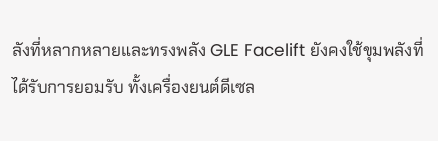ลังที่หลากหลายและทรงพลัง GLE Facelift ยังคงใช้ขุมพลังที่ได้รับการยอมรับ ทั้งเครื่องยนต์ดีเซล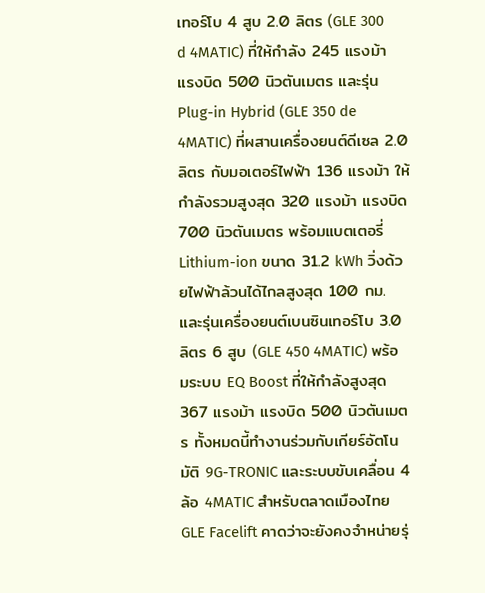เทอร์โบ 4 สูบ 2.0 ลิตร (GLE 300 d 4MATIC) ที่ให้กำลัง 245 แรงม้า แรงบิด 500 นิวตันเมตร และรุ่น Plug-in Hybrid (GLE 350 de 4MATIC) ที่ผสานเครื่องยนต์ดีเซล 2.0 ลิตร กับมอเตอร์ไฟฟ้า 136 แรงม้า ให้กำลังรวมสูงสุด 320 แรงม้า แรงบิด 700 นิวตันเมตร พร้อมแบตเตอรี่ Lithium-ion ขนาด 31.2 kWh วิ่งด้วยไฟฟ้าล้วนได้ไกลสูงสุด 100 กม. และรุ่นเครื่องยนต์เบนซินเทอร์โบ 3.0 ลิตร 6 สูบ (GLE 450 4MATIC) พร้อมระบบ EQ Boost ที่ให้กำลังสูงสุด 367 แรงม้า แรงบิด 500 นิวตันเมตร ทั้งหมดนี้ทำงานร่วมกับเกียร์อัตโนมัติ 9G-TRONIC และระบบขับเคลื่อน 4 ล้อ 4MATIC สำหรับตลาดเมืองไทย GLE Facelift คาดว่าจะยังคงจำหน่ายรุ่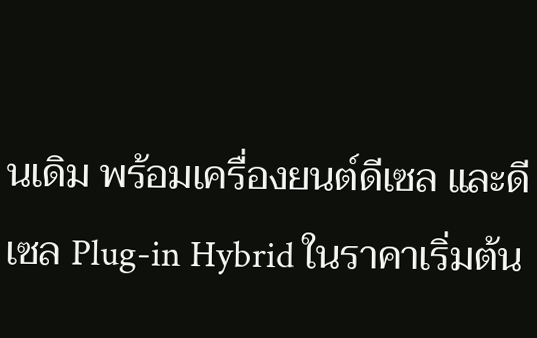นเดิม พร้อมเครื่องยนต์ดีเซล และดีเซล Plug-in Hybrid ในราคาเริ่มต้น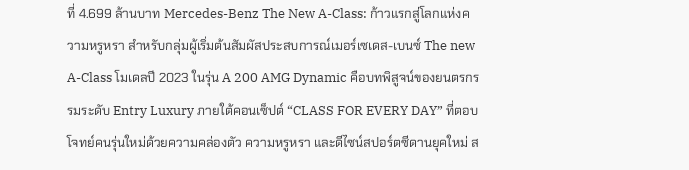ที่ 4.699 ล้านบาท Mercedes-Benz The New A-Class: ก้าวแรกสู่โลกแห่งความหรูหรา สำหรับกลุ่มผู้เริ่มต้นสัมผัสประสบการณ์เมอร์เซเดส-เบนซ์ The new A-Class โมเดลปี 2023 ในรุ่น A 200 AMG Dynamic คือบทพิสูจน์ของยนตรกรรมระดับ Entry Luxury ภายใต้คอนเซ็ปต์ “CLASS FOR EVERY DAY” ที่ตอบโจทย์คนรุ่นใหม่ด้วยความคล่องตัว ความหรูหรา และดีไซน์สปอร์ตซีดานยุคใหม่ ส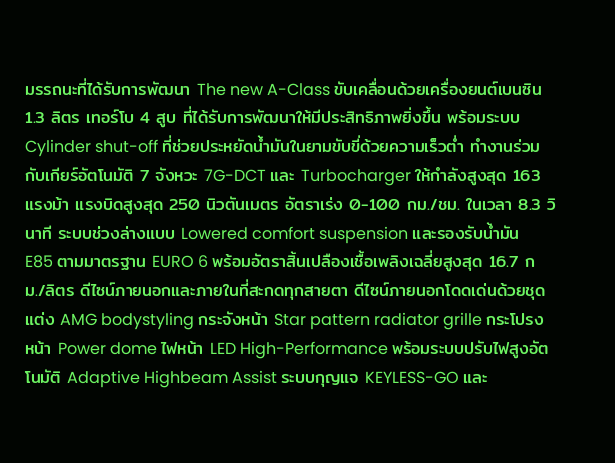มรรถนะที่ได้รับการพัฒนา The new A-Class ขับเคลื่อนด้วยเครื่องยนต์เบนซิน 1.3 ลิตร เทอร์โบ 4 สูบ ที่ได้รับการพัฒนาให้มีประสิทธิภาพยิ่งขึ้น พร้อมระบบ Cylinder shut-off ที่ช่วยประหยัดน้ำมันในยามขับขี่ด้วยความเร็วต่ำ ทำงานร่วมกับเกียร์อัตโนมัติ 7 จังหวะ 7G-DCT และ Turbocharger ให้กำลังสูงสุด 163 แรงม้า แรงบิดสูงสุด 250 นิวตันเมตร อัตราเร่ง 0-100 กม./ชม. ในเวลา 8.3 วินาที ระบบช่วงล่างแบบ Lowered comfort suspension และรองรับน้ำมัน E85 ตามมาตรฐาน EURO 6 พร้อมอัตราสิ้นเปลืองเชื้อเพลิงเฉลี่ยสูงสุด 16.7 กม./ลิตร ดีไซน์ภายนอกและภายในที่สะกดทุกสายตา ดีไซน์ภายนอกโดดเด่นด้วยชุดแต่ง AMG bodystyling กระจังหน้า Star pattern radiator grille กระโปรงหน้า Power dome ไฟหน้า LED High-Performance พร้อมระบบปรับไฟสูงอัตโนมัติ Adaptive Highbeam Assist ระบบกุญแจ KEYLESS-GO และ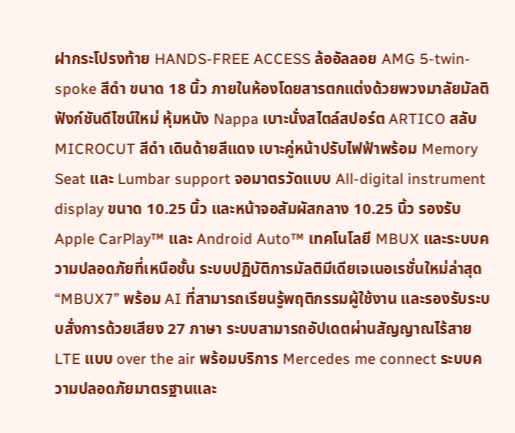ฝากระโปรงท้าย HANDS-FREE ACCESS ล้ออัลลอย AMG 5-twin-spoke สีดำ ขนาด 18 นิ้ว ภายในห้องโดยสารตกแต่งด้วยพวงมาลัยมัลติฟังก์ชันดีไซน์ใหม่ หุ้มหนัง Nappa เบาะนั่งสไตล์สปอร์ต ARTICO สลับ MICROCUT สีดำ เดินด้ายสีแดง เบาะคู่หน้าปรับไฟฟ้าพร้อม Memory Seat และ Lumbar support จอมาตรวัดแบบ All-digital instrument display ขนาด 10.25 นิ้ว และหน้าจอสัมผัสกลาง 10.25 นิ้ว รองรับ Apple CarPlay™ และ Android Auto™ เทคโนโลยี MBUX และระบบความปลอดภัยที่เหนือชั้น ระบบปฏิบัติการมัลติมีเดียเจเนอเรชั่นใหม่ล่าสุด “MBUX7” พร้อม AI ที่สามารถเรียนรู้พฤติกรรมผู้ใช้งาน และรองรับระบบสั่งการด้วยเสียง 27 ภาษา ระบบสามารถอัปเดตผ่านสัญญาณไร้สาย LTE แบบ over the air พร้อมบริการ Mercedes me connect ระบบความปลอดภัยมาตรฐานและ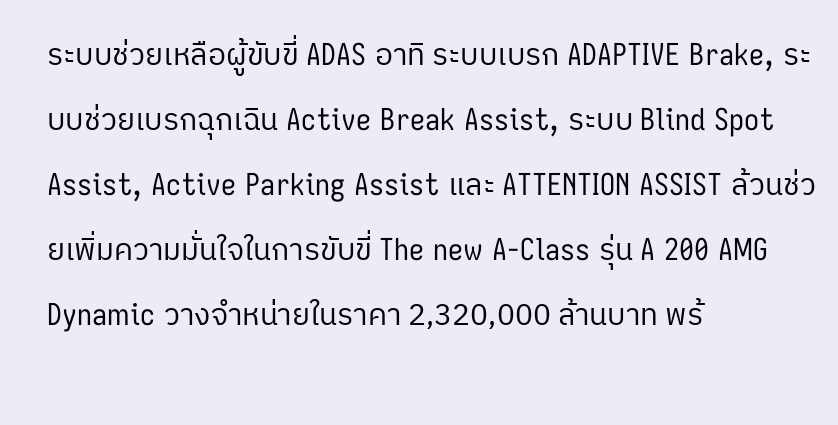ระบบช่วยเหลือผู้ขับขี่ ADAS อาทิ ระบบเบรก ADAPTIVE Brake, ระบบช่วยเบรกฉุกเฉิน Active Break Assist, ระบบ Blind Spot Assist, Active Parking Assist และ ATTENTION ASSIST ล้วนช่วยเพิ่มความมั่นใจในการขับขี่ The new A-Class รุ่น A 200 AMG Dynamic วางจำหน่ายในราคา 2,320,000 ล้านบาท พร้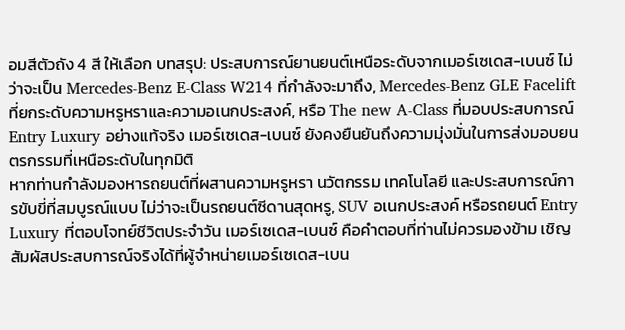อมสีตัวถัง 4 สี ให้เลือก บทสรุป: ประสบการณ์ยานยนต์เหนือระดับจากเมอร์เซเดส-เบนซ์ ไม่ว่าจะเป็น Mercedes-Benz E-Class W214 ที่กำลังจะมาถึง, Mercedes-Benz GLE Facelift ที่ยกระดับความหรูหราและความอเนกประสงค์, หรือ The new A-Class ที่มอบประสบการณ์ Entry Luxury อย่างแท้จริง เมอร์เซเดส-เบนซ์ ยังคงยืนยันถึงความมุ่งมั่นในการส่งมอบยนตรกรรมที่เหนือระดับในทุกมิติ
หากท่านกำลังมองหารถยนต์ที่ผสานความหรูหรา นวัตกรรม เทคโนโลยี และประสบการณ์การขับขี่ที่สมบูรณ์แบบ ไม่ว่าจะเป็นรถยนต์ซีดานสุดหรู, SUV อเนกประสงค์ หรือรถยนต์ Entry Luxury ที่ตอบโจทย์ชีวิตประจำวัน เมอร์เซเดส-เบนซ์ คือคำตอบที่ท่านไม่ควรมองข้าม เชิญสัมผัสประสบการณ์จริงได้ที่ผู้จำหน่ายเมอร์เซเดส-เบน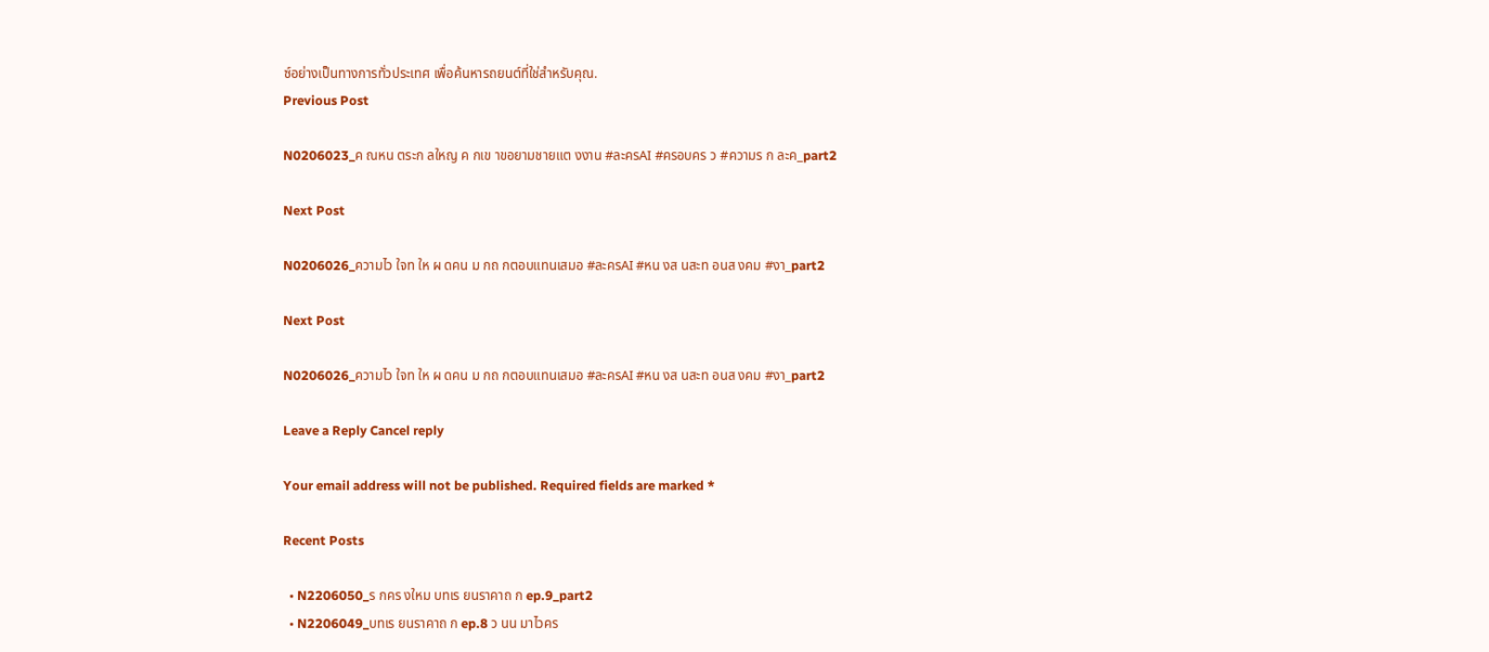ซ์อย่างเป็นทางการทั่วประเทศ เพื่อค้นหารถยนต์ที่ใช่สำหรับคุณ.
Previous Post

N0206023_ค ณหน ตระก ลใหญ ค กเข าขอยามชายแต งงาน #ละครAI #ครอบคร ว #ความร ก ละค_part2

Next Post

N0206026_ความไว ใจท ให ผ ดคน ม กถ กตอบแทนเสมอ #ละครAI #หน งส นสะท อนส งคม #งา_part2

Next Post

N0206026_ความไว ใจท ให ผ ดคน ม กถ กตอบแทนเสมอ #ละครAI #หน งส นสะท อนส งคม #งา_part2

Leave a Reply Cancel reply

Your email address will not be published. Required fields are marked *

Recent Posts

  • N2206050_ร กคร งใหม บทเร ยนราคาถ ก ep.9_part2
  • N2206049_บทเร ยนราคาถ ก ep.8 ว นน มาไวคร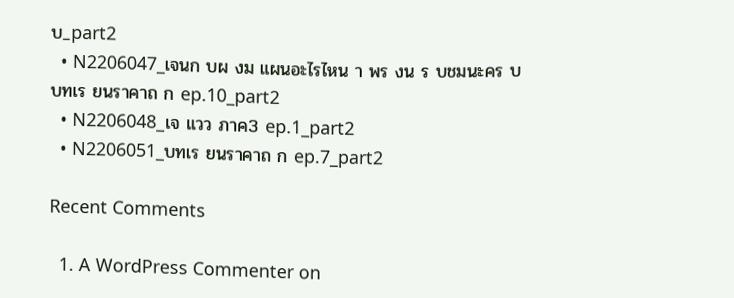บ_part2
  • N2206047_เจนก บผ งม แผนอะไรไหน า พร งน ร บชมนะคร บ บทเร ยนราคาถ ก ep.10_part2
  • N2206048_เจ แวว ภาค3 ep.1_part2
  • N2206051_บทเร ยนราคาถ ก ep.7_part2

Recent Comments

  1. A WordPress Commenter on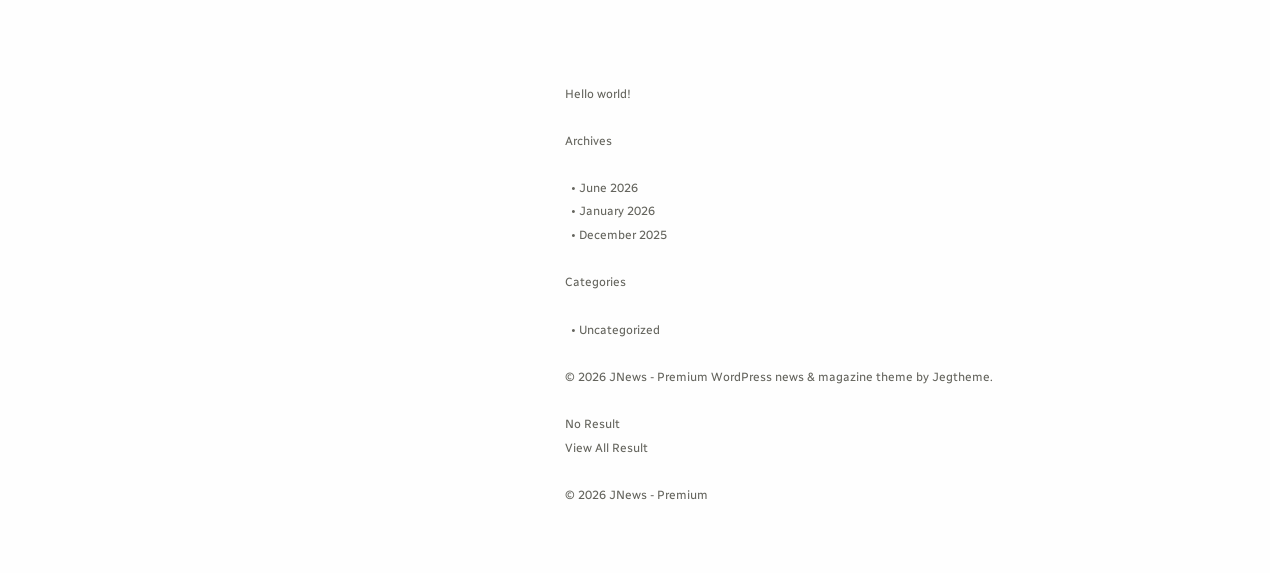Hello world!

Archives

  • June 2026
  • January 2026
  • December 2025

Categories

  • Uncategorized

© 2026 JNews - Premium WordPress news & magazine theme by Jegtheme.

No Result
View All Result

© 2026 JNews - Premium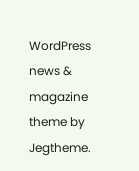WordPress news & magazine theme by Jegtheme.